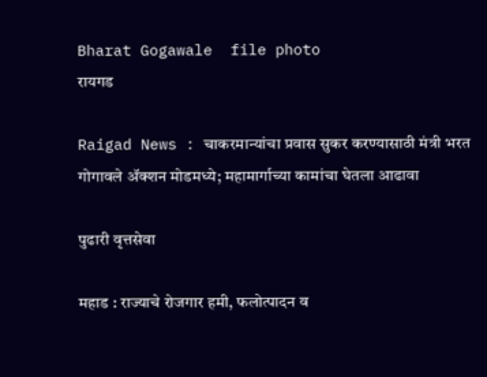Bharat Gogawale  file photo
रायगड

Raigad News : चाकरमान्यांचा प्रवास सुकर करण्यासाठी मंत्री भरत गोगावले ॲक्शन मोडमध्ये; महामार्गाच्या कामांचा घेतला आढावा

पुढारी वृत्तसेवा

महाड : राज्याचे रोजगार हमी, फलोत्पादन व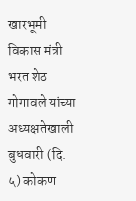खारभूमी विकास मंत्री भरत शेठ गोगावले यांच्या अध्यक्षतेखाली बुधवारी (दि. ५) कोकण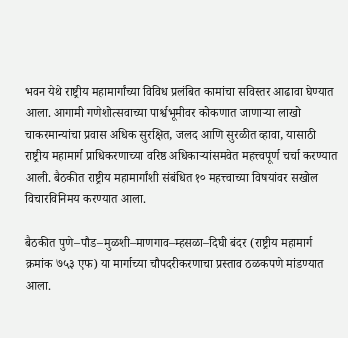भवन येथे राष्ट्रीय महामार्गांच्या विविध प्रलंबित कामांचा सविस्तर आढावा घेण्यात आला. आगामी गणेशोत्सवाच्या पार्श्वभूमीवर कोकणात जाणाऱ्या लाखो चाकरमान्यांचा प्रवास अधिक सुरक्षित, जलद आणि सुरळीत व्हावा, यासाठी राष्ट्रीय महामार्ग प्राधिकरणाच्या वरिष्ठ अधिकाऱ्यांसमवेत महत्त्वपूर्ण चर्चा करण्यात आली. बैठकीत राष्ट्रीय महामार्गांशी संबंधित १० महत्त्वाच्या विषयांवर सखोल विचारविनिमय करण्यात आला.

बैठकीत पुणे–पौड–मुळशी–माणगाव–म्हसळा–दिघी बंदर (राष्ट्रीय महामार्ग क्रमांक ७५३ एफ) या मार्गाच्या चौपदरीकरणाचा प्रस्ताव ठळकपणे मांडण्यात आला.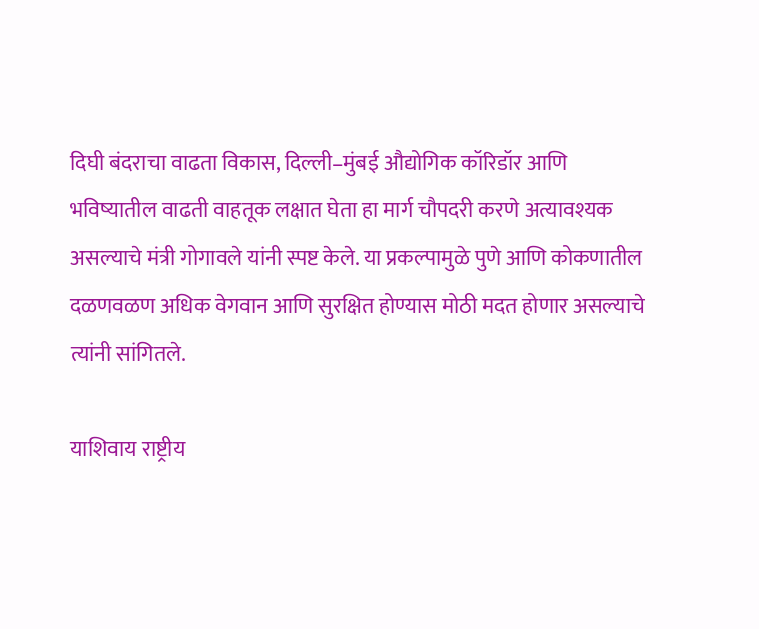दिघी बंदराचा वाढता विकास, दिल्ली–मुंबई औद्योगिक कॉरिडॉर आणि भविष्यातील वाढती वाहतूक लक्षात घेता हा मार्ग चौपदरी करणे अत्यावश्यक असल्याचे मंत्री गोगावले यांनी स्पष्ट केले. या प्रकल्पामुळे पुणे आणि कोकणातील दळणवळण अधिक वेगवान आणि सुरक्षित होण्यास मोठी मदत होणार असल्याचे त्यांनी सांगितले.

याशिवाय राष्ट्रीय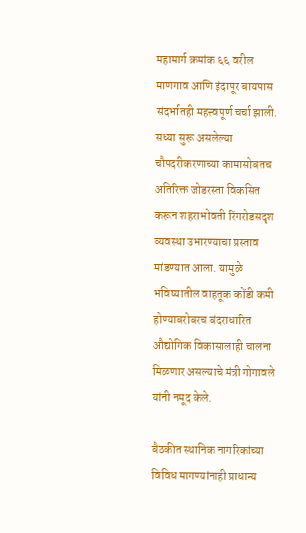महामार्ग क्रमांक ६६ वरील माणगाव आणि इंदापूर बायपास संदर्भातही महत्त्वपूर्ण चर्चा झाली. सध्या सुरू असलेल्या चौपदरीकरणाच्या कामासोबतच अतिरिक्त जोडरस्ता विकसित करून शहराभोवती रिंगरोडसदृश व्यवस्था उभारण्याचा प्रस्ताव मांडण्यात आला. यामुळे भविष्यातील वाहतूक कोंडी कमी होण्याबरोबरच बंदराधारित औद्योगिक विकासालाही चालना मिळणार असल्याचे मंत्री गोगावले यांनी नमूद केले.

बैठकीत स्थानिक नागरिकांच्या विविध मागण्यांनाही प्राधान्य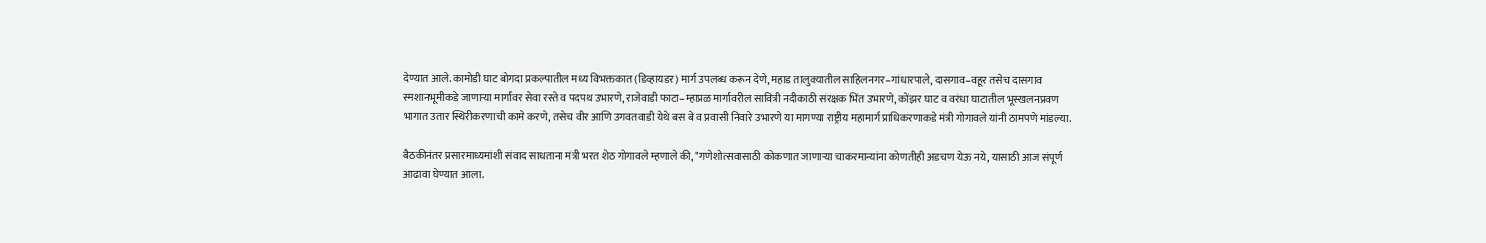देण्यात आले. कामोडी घाट बोगदा प्रकल्पातील मध्य विभक्तकात (डिव्हायडर) मार्ग उपलब्ध करून देणे, महाड तालुक्यातील साहिलनगर–गांधारपाले, दासगाव–वहूर तसेच दासगाव स्मशानभूमीकडे जाणाऱ्या मार्गांवर सेवा रस्ते व पदपथ उभारणे, राजेवाडी फाटा–म्हाप्रळ मार्गावरील सावित्री नदीकाठी संरक्षक भिंत उभारणे, कोंझर घाट व वरंधा घाटातील भूस्खलनप्रवण भागात उतार स्थिरीकरणाची कामे करणे, तसेच वीर आणि उगवतवाडी येथे बस बे व प्रवासी निवारे उभारणे या मागण्या राष्ट्रीय महामार्ग प्राधिकरणाकडे मंत्री गोगावले यांनी ठामपणे मांडल्या.

बैठकीनंतर प्रसारमाध्यमांशी संवाद साधताना मंत्री भरत शेठ गोगावले म्हणाले की, "गणेशोत्सवासाठी कोकणात जाणाऱ्या चाकरमान्यांना कोणतीही अडचण येऊ नये, यासाठी आज संपूर्ण आढावा घेण्यात आला.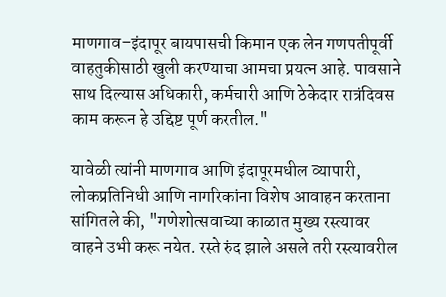माणगाव–इंदापूर बायपासची किमान एक लेन गणपतीपूर्वी वाहतुकीसाठी खुली करण्याचा आमचा प्रयत्न आहे. पावसाने साथ दिल्यास अधिकारी, कर्मचारी आणि ठेकेदार रात्रंदिवस काम करून हे उद्दिष्ट पूर्ण करतील."

यावेळी त्यांनी माणगाव आणि इंदापूरमधील व्यापारी, लोकप्रतिनिधी आणि नागरिकांना विशेष आवाहन करताना सांगितले की, "गणेशोत्सवाच्या काळात मुख्य रस्त्यावर वाहने उभी करू नयेत. रस्ते रुंद झाले असले तरी रस्त्यावरील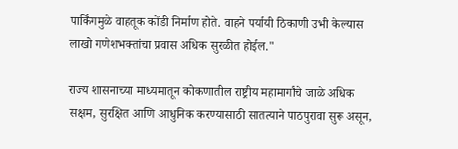पार्किंगमुळे वाहतूक कोंडी निर्माण होते. वाहने पर्यायी ठिकाणी उभी केल्यास लाखो गणेशभक्तांचा प्रवास अधिक सुरळीत होईल."

राज्य शासनाच्या माध्यमातून कोकणातील राष्ट्रीय महामार्गांचे जाळे अधिक सक्षम, सुरक्षित आणि आधुनिक करण्यासाठी सातत्याने पाठपुरावा सुरू असून,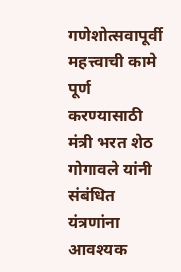गणेशोत्सवापूर्वी महत्त्वाची कामे पूर्ण करण्यासाठी मंत्री भरत शेठ गोगावले यांनी संबंधित यंत्रणांना आवश्यक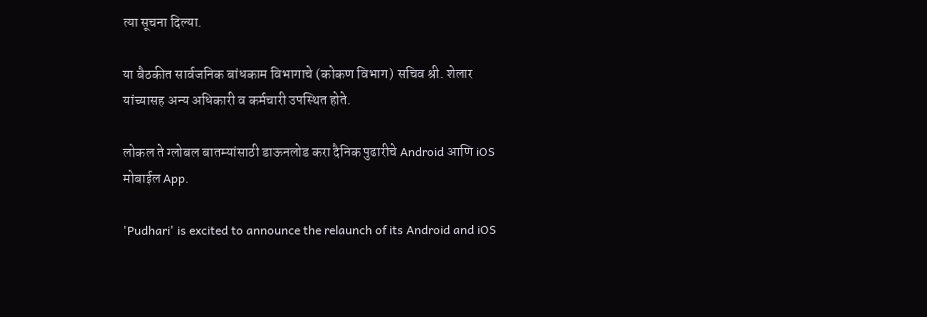त्या सूचना दिल्या.

या बैठकीत सार्वजनिक बांधकाम विभागाचे (कोकण विभाग) सचिव श्री. शेलार यांच्यासह अन्य अधिकारी व कर्मचारी उपस्थित होते.

लोकल ते ग्लोबल बातम्यांसाठी डाऊनलोड करा दैनिक पुढारीचे Android आणि iOS मोबाईल App.

'Pudhari' is excited to announce the relaunch of its Android and iOS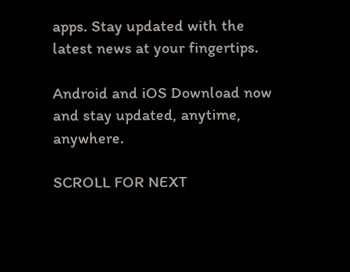apps. Stay updated with the latest news at your fingertips.

Android and iOS Download now and stay updated, anytime, anywhere.

SCROLL FOR NEXT